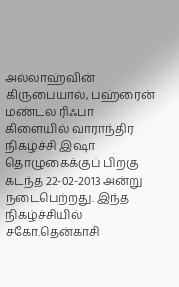அல்லாஹ்வின் கிருபையால், பஹ்ரைன் மண்டல ரிஃபா கிளையில் வாராந்திர நிகழ்ச்சி இஷா தொழுகைக்குப் பிறகு கடந்த 22-02-2013 அன்று நடைபெற்றது. இந்த நிகழ்ச்சியில் சகோ.தென்காசி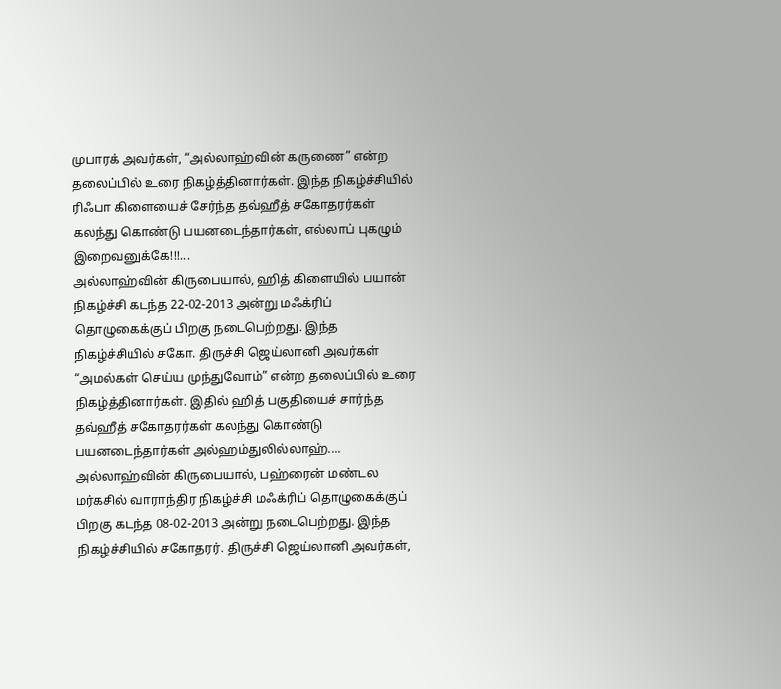முபாரக் அவர்கள், “அல்லாஹ்வின் கருணை” என்ற தலைப்பில் உரை நிகழ்த்தினார்கள். இந்த நிகழ்ச்சியில் ரிஃபா கிளையைச் சேர்ந்த தவ்ஹீத் சகோதரர்கள் கலந்து கொண்டு பயனடைந்தார்கள், எல்லாப் புகழும் இறைவனுக்கே!!!...
அல்லாஹ்வின் கிருபையால், ஹித் கிளையில் பயான் நிகழ்ச்சி கடந்த 22-02-2013 அன்று மஃக்ரிப் தொழுகைக்குப் பிறகு நடைபெற்றது. இந்த நிகழ்ச்சியில் சகோ. திருச்சி ஜெய்லானி அவர்கள் “அமல்கள் செய்ய முந்துவோம்” என்ற தலைப்பில் உரை நிகழ்த்தினார்கள். இதில் ஹித் பகுதியைச் சார்ந்த தவ்ஹீத் சகோதரர்கள் கலந்து கொண்டு பயனடைந்தார்கள் அல்ஹம்துலில்லாஹ்....
அல்லாஹ்வின் கிருபையால், பஹ்ரைன் மண்டல மர்கசில் வாராந்திர நிகழ்ச்சி மஃக்ரிப் தொழுகைக்குப் பிறகு கடந்த 08-02-2013 அன்று நடைபெற்றது. இந்த நிகழ்ச்சியில் சகோதரர். திருச்சி ஜெய்லானி அவர்கள்,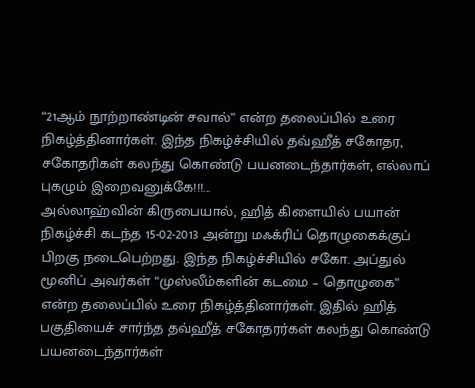“21ஆம் நூற்றாண்டின் சவால்” என்ற தலைப்பில் உரை நிகழ்த்தினார்கள். இந்த நிகழ்ச்சியில் தவ்ஹீத் சகோதர, சகோதரிகள் கலந்து கொண்டு பயனடைந்தார்கள், எல்லாப் புகழும் இறைவனுக்கே!!!...
அல்லாஹ்வின் கிருபையால், ஹித் கிளையில் பயான் நிகழ்ச்சி கடந்த 15-02-2013 அன்று மஃக்ரிப் தொழுகைக்குப் பிறகு நடைபெற்றது. இந்த நிகழ்ச்சியில் சகோ. அப்துல் மூனிப் அவர்கள் “முஸ்லீம்களின் கடமை – தொழுகை” என்ற தலைப்பில் உரை நிகழ்த்தினார்கள். இதில் ஹித் பகுதியைச் சார்ந்த தவ்ஹீத் சகோதரர்கள் கலந்து கொண்டு பயனடைந்தார்கள்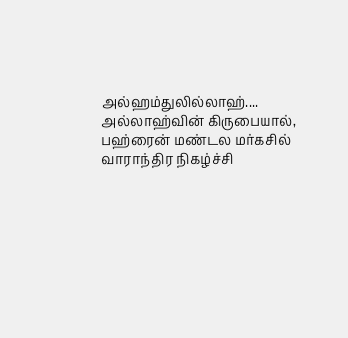அல்ஹம்துலில்லாஹ்....
அல்லாஹ்வின் கிருபையால், பஹ்ரைன் மண்டல மர்கசில் வாராந்திர நிகழ்ச்சி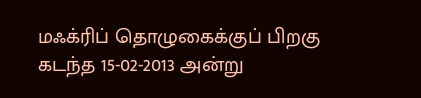மஃக்ரிப் தொழுகைக்குப் பிறகு கடந்த 15-02-2013 அன்று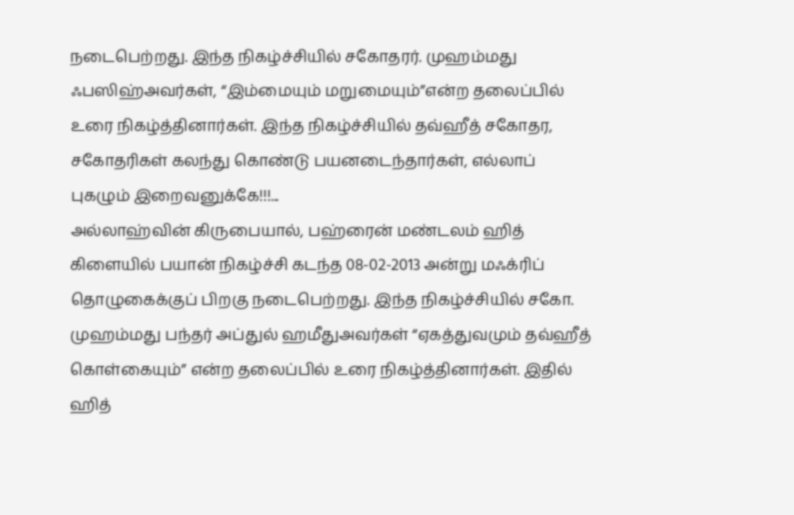நடைபெற்றது. இந்த நிகழ்ச்சியில் சகோதரர். முஹம்மது ஃபஸிஹ்அவர்கள், “இம்மையும் மறுமையும்”என்ற தலைப்பில் உரை நிகழ்த்தினார்கள். இந்த நிகழ்ச்சியில் தவ்ஹீத் சகோதர, சகோதரிகள் கலந்து கொண்டு பயனடைந்தார்கள், எல்லாப் புகழும் இறைவனுக்கே!!!...
அல்லாஹ்வின் கிருபையால், பஹ்ரைன் மண்டலம் ஹித் கிளையில் பயான் நிகழ்ச்சி கடந்த 08-02-2013 அன்று மஃக்ரிப் தொழுகைக்குப் பிறகு நடைபெற்றது. இந்த நிகழ்ச்சியில் சகோ. முஹம்மது பந்தர் அப்துல் ஹமீதுஅவர்கள் “ஏகத்துவமும் தவ்ஹீத் கொள்கையும்” என்ற தலைப்பில் உரை நிகழ்த்தினார்கள். இதில் ஹித்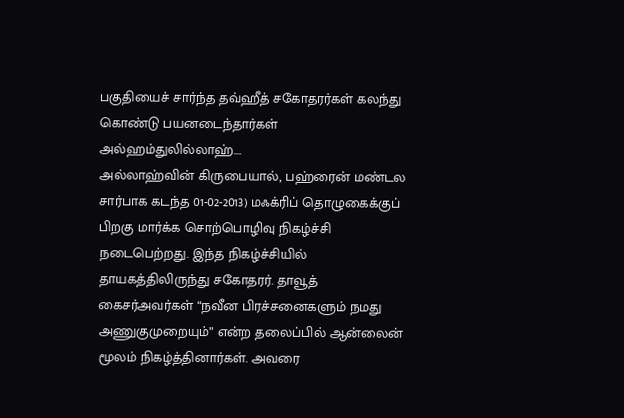பகுதியைச் சார்ந்த தவ்ஹீத் சகோதரர்கள் கலந்து கொண்டு பயனடைந்தார்கள் அல்ஹம்துலில்லாஹ்....
அல்லாஹ்வின் கிருபையால், பஹ்ரைன் மண்டல சார்பாக கடந்த 01-02-2013) மஃக்ரிப் தொழுகைக்குப் பிறகு மார்க்க சொற்பொழிவு நிகழ்ச்சி நடைபெற்றது. இந்த நிகழ்ச்சியில் தாயகத்திலிருந்து சகோதரர். தாவூத் கைசர்அவர்கள் “நவீன பிரச்சனைகளும் நமது அணுகுமுறையும்” என்ற தலைப்பில் ஆன்லைன் மூலம் நிகழ்த்தினார்கள். அவரை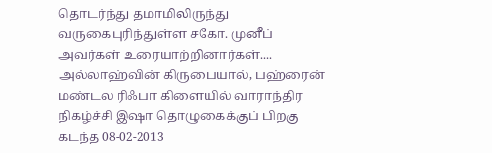தொடர்ந்து தமாமிலிருந்து வருகைபுரிந்துள்ள சகோ. முனீப் அவர்கள் உரையாற்றினார்கள்....
அல்லாஹ்வின் கிருபையால், பஹ்ரைன் மண்டல ரிஃபா கிளையில் வாராந்திர நிகழ்ச்சி இஷா தொழுகைக்குப் பிறகு கடந்த 08-02-2013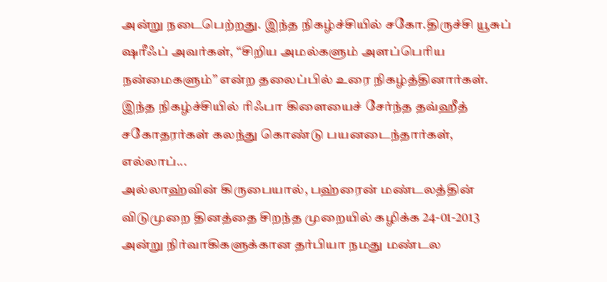அன்று நடைபெற்றது. இந்த நிகழ்ச்சியில் சகோ.திருச்சி யூசுப் ஷரீஃப் அவர்கள், “சிறிய அமல்களும் அளப்பெரிய நன்மைகளும்” என்ற தலைப்பில் உரை நிகழ்த்தினார்கள். இந்த நிகழ்ச்சியில் ரிஃபா கிளையைச் சேர்ந்த தவ்ஹீத் சகோதரர்கள் கலந்து கொண்டு பயனடைந்தார்கள், எல்லாப்...
அல்லாஹ்வின் கிருபையால், பஹ்ரைன் மண்டலத்தின் விடுமுறை தினத்தை சிறந்த முறையில் கழிக்க 24-01-2013 அன்று நிர்வாகிகளுக்கான தர்பியா நமது மண்டல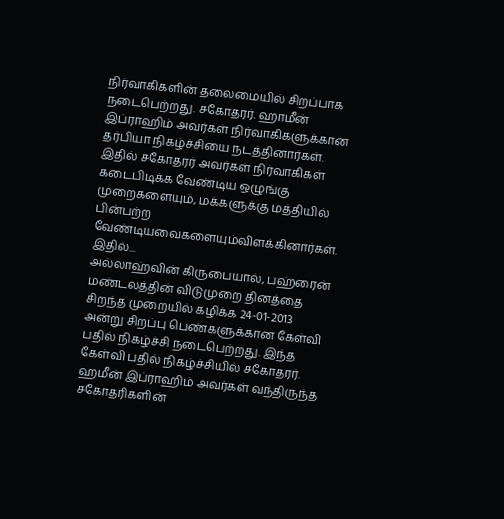நிர்வாகிகளின் தலைமையில் சிறப்பாக நடைபெற்றது. சகோதரர். ஹாமீன் இப்ராஹிம் அவர்கள் நிர்வாகிகளுக்கான தர்பியா நிகழ்ச்சியை நடத்தினார்கள். இதில் சகோதரர் அவர்கள் நிர்வாகிகள் கடைபிடிக்க வேண்டிய ஒழுங்கு முறைகளையும், மக்களுக்கு மத்தியில் பின்பற்ற வேண்டியவைகளையும்விளக்கினார்கள். இதில்...
அல்லாஹ்வின் கிருபையால், பஹ்ரைன் மண்டலத்தின் விடுமுறை தினத்தை சிறந்த முறையில் கழிக்க 24-01-2013 அன்று சிறப்பு பெண்களுக்கான கேள்வி பதில் நிகழ்ச்சி நடைபெற்றது. இந்த கேள்வி பதில் நிகழ்ச்சியில் சகோதரர். ஹமீன் இப்ராஹிம் அவர்கள் வந்திருந்த சகோதரிகளின்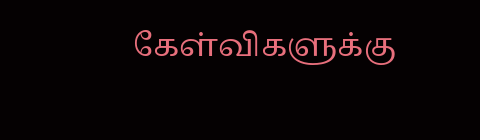கேள்விகளுக்கு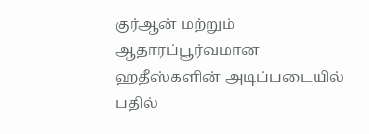குர்ஆன் மற்றும் ஆதாரப்பூர்வமான ஹதீஸ்களின் அடிப்படையில் பதில்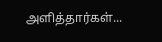அளித்தார்கள்...